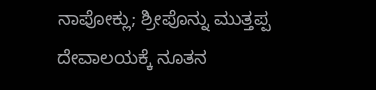ನಾಪೋಕ್ಲು; ಶ್ರೀಪೊನ್ನು ಮುತ್ತಪ್ಪ ದೇವಾಲಯಕ್ಕೆ ನೂತನ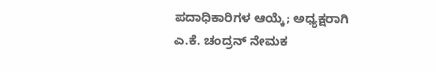ಪದಾಧಿಕಾರಿಗಳ ಆಯ್ಕೆ; ಅಧ್ಯಕ್ಷರಾಗಿ ಎ.ಕೆ. ಚಂದ್ರನ್ ನೇಮಕ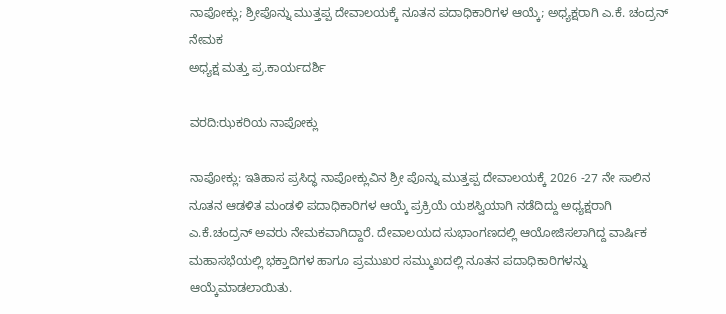ನಾಪೋಕ್ಲು; ಶ್ರೀಪೊನ್ನು ಮುತ್ತಪ್ಪ ದೇವಾಲಯಕ್ಕೆ ನೂತನ ಪದಾಧಿಕಾರಿಗಳ ಆಯ್ಕೆ; ಅಧ್ಯಕ್ಷರಾಗಿ ಎ.ಕೆ. ಚಂದ್ರನ್ ನೇಮಕ
ಅಧ್ಯಕ್ಷ ಮತ್ತು ಪ್ರ.ಕಾರ್ಯದರ್ಶಿ

ವರದಿ:ಝಕರಿಯ ನಾಪೋಕ್ಲು

ನಾಪೋಕ್ಲು: ಇತಿಹಾಸ ಪ್ರಸಿದ್ಧ ನಾಪೋಕ್ಲುವಿನ ಶ್ರೀ ಪೊನ್ನು ಮುತ್ತಪ್ಪ ದೇವಾಲಯಕ್ಕೆ 2026 -27 ನೇ ಸಾಲಿನ ನೂತನ ಆಡಳಿತ ಮಂಡಳಿ ಪದಾಧಿಕಾರಿಗಳ ಆಯ್ಕೆ ಪ್ರಕ್ರಿಯೆ ಯಶಸ್ವಿಯಾಗಿ ನಡೆದಿದ್ದು ಅಧ್ಯಕ್ಷರಾಗಿ ಎ.ಕೆ.ಚಂದ್ರನ್ ಅವರು ನೇಮಕವಾಗಿದ್ದಾರೆ. ದೇವಾಲಯದ ಸುಭಾಂಗಣದಲ್ಲಿ ಆಯೋಜಿಸಲಾಗಿದ್ದ ವಾರ್ಷಿಕ ಮಹಾಸಭೆಯಲ್ಲಿ ಭಕ್ತಾದಿಗಳ ಹಾಗೂ ಪ್ರಮುಖರ ಸಮ್ಮುಖದಲ್ಲಿ ನೂತನ ಪದಾಧಿಕಾರಿಗಳನ್ನು ಆಯ್ಕೆಮಾಡಲಾಯಿತು.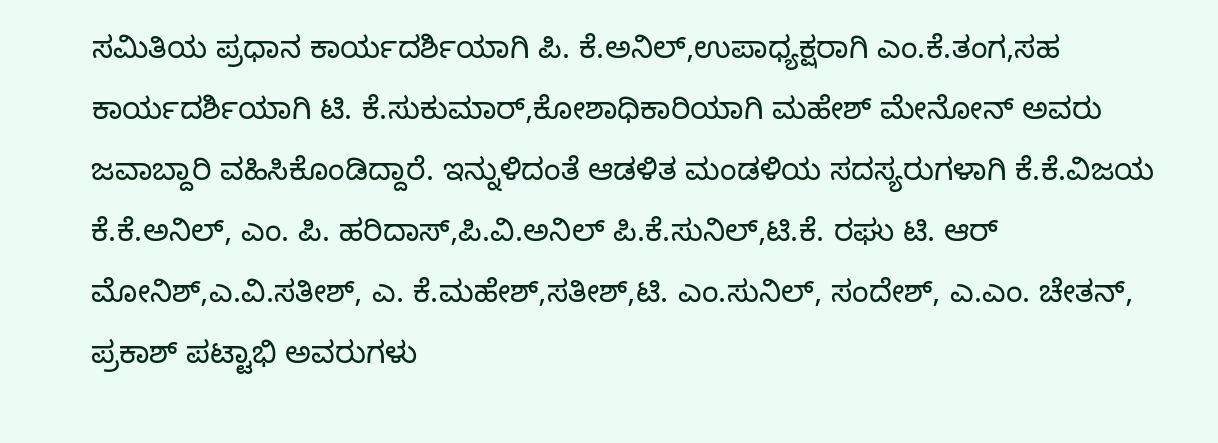ಸಮಿತಿಯ ಪ್ರಧಾನ ಕಾರ್ಯದರ್ಶಿಯಾಗಿ ಪಿ. ಕೆ.ಅನಿಲ್,ಉಪಾಧ್ಯಕ್ಷರಾಗಿ ಎಂ.ಕೆ.ತಂಗ,ಸಹ ಕಾರ್ಯದರ್ಶಿಯಾಗಿ ಟಿ. ಕೆ.ಸುಕುಮಾರ್,ಕೋಶಾಧಿಕಾರಿಯಾಗಿ ಮಹೇಶ್ ಮೇನೋನ್ ಅವರು ಜವಾಬ್ದಾರಿ ವಹಿಸಿಕೊಂಡಿದ್ದಾರೆ. ಇನ್ನುಳಿದಂತೆ ಆಡಳಿತ ಮಂಡಳಿಯ ಸದಸ್ಯರುಗಳಾಗಿ ಕೆ.ಕೆ.ವಿಜಯ ಕೆ.ಕೆ.ಅನಿಲ್, ಎಂ. ಪಿ. ಹರಿದಾಸ್,ಪಿ.ವಿ.ಅನಿಲ್ ಪಿ.ಕೆ.ಸುನಿಲ್,ಟಿ.ಕೆ. ರಘು ಟಿ. ಆರ್ ಮೋನಿಶ್,ಎ.ವಿ.ಸತೀಶ್, ಎ. ಕೆ.ಮಹೇಶ್,ಸತೀಶ್,ಟಿ. ಎಂ.ಸುನಿಲ್, ಸಂದೇಶ್, ಎ.ಎಂ. ಚೇತನ್, ಪ್ರಕಾಶ್ ಪಟ್ಟಾಭಿ ಅವರುಗಳು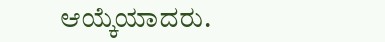ಆಯ್ಕೆಯಾದರು.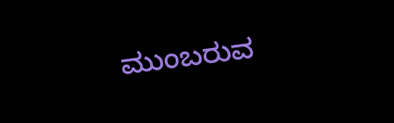ಮುಂಬರುವ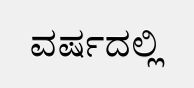ವರ್ಷದಲ್ಲಿ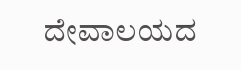ದೇವಾಲಯದ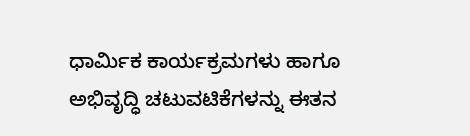ಧಾರ್ಮಿಕ ಕಾರ್ಯಕ್ರಮಗಳು ಹಾಗೂ ಅಭಿವೃದ್ಧಿ ಚಟುವಟಿಕೆಗಳನ್ನು ಈತನ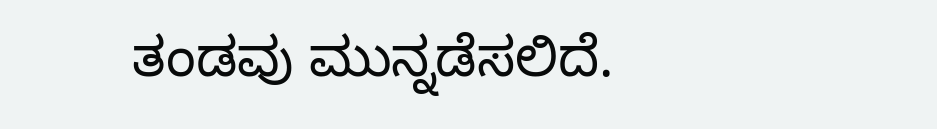ತಂಡವು ಮುನ್ನಡೆಸಲಿದೆ.